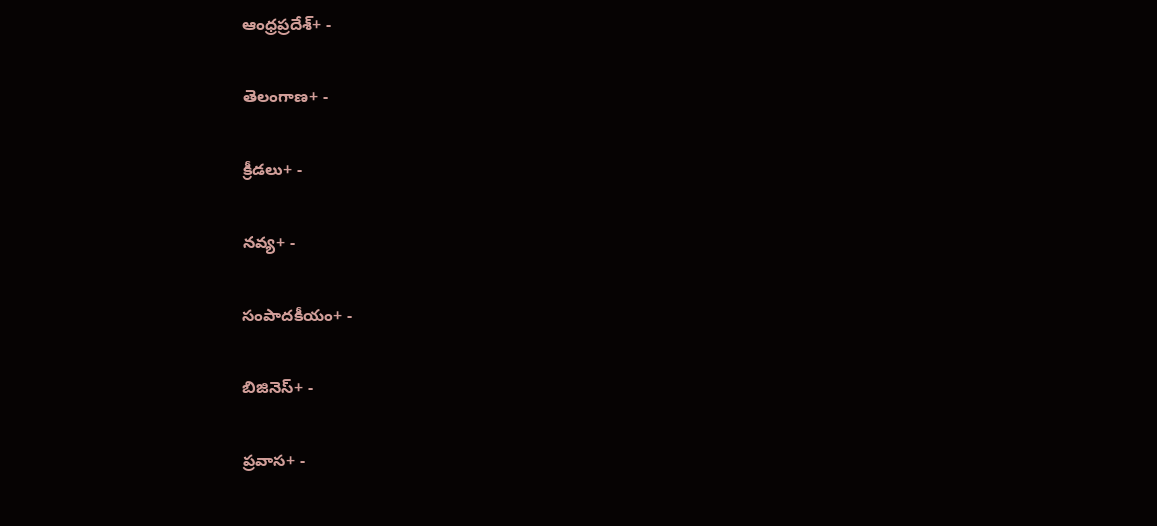ఆంధ్రప్రదేశ్+ -

తెలంగాణ+ -

క్రీడలు+ -

నవ్య+ -

సంపాదకీయం+ -

బిజినెస్+ -

ప్రవాస+ -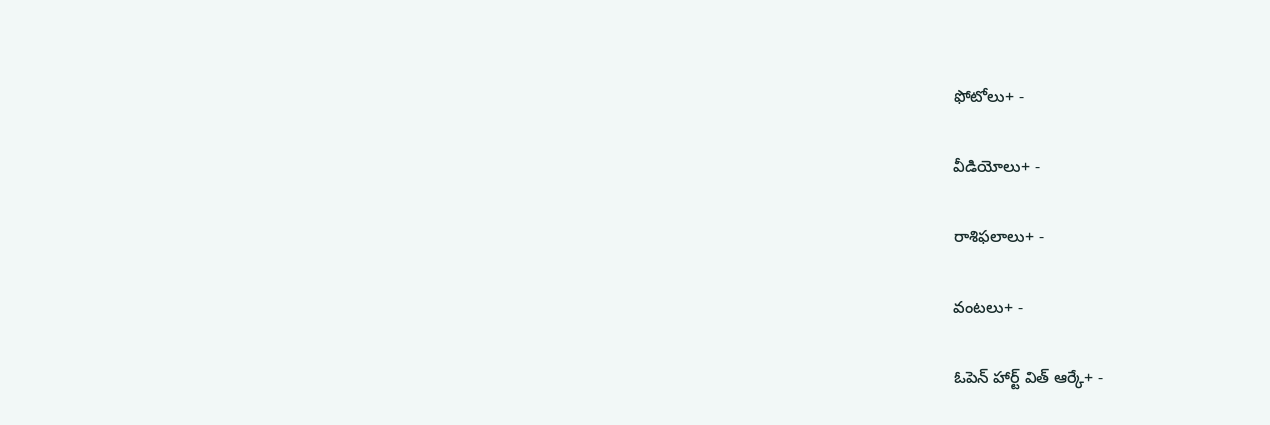ఫోటోలు+ -

వీడియోలు+ -

రాశిఫలాలు+ -

వంటలు+ -

ఓపెన్ హార్ట్ విత్ ఆర్కే+ -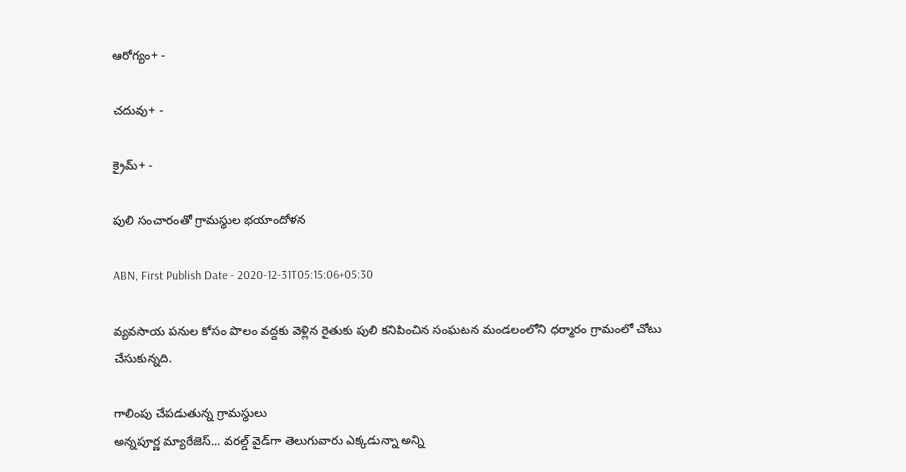ఆరోగ్యం+ -

చదువు+ -

క్రైమ్+ -

పులి సంచారంతో గ్రామస్థుల భయాందోళన

ABN, First Publish Date - 2020-12-31T05:15:06+05:30

వ్యవసాయ పనుల కోసం పొలం వద్దకు వెళ్లిన రైతుకు పులి కనిపించిన సంఘటన మండలంలోని ధర్మారం గ్రామంలో చోటు చేసుకున్నది.

గాలింపు చేపడుతున్న గ్రామస్థులు
అన్నపూర్ణ మ్యారేజెస్... వరల్డ్ వైడ్‌గా తెలుగువారు ఎక్కడున్నా అన్ని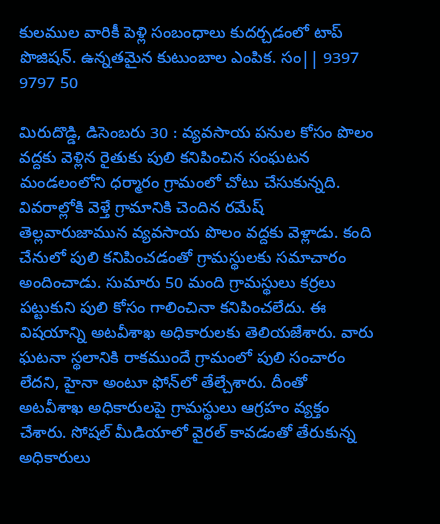కులముల వారికీ పెళ్లి సంబంధాలు కుదర్చడంలో టాప్ పొజిషన్. ఉన్నతమైన కుటుంబాల ఎంపిక. సం|| 9397 9797 50

మిరుదొడ్డి, డిసెంబరు 30 : వ్యవసాయ పనుల కోసం పొలం వద్దకు వెళ్లిన రైతుకు పులి కనిపించిన సంఘటన మండలంలోని ధర్మారం గ్రామంలో చోటు చేసుకున్నది. వివరాల్లోకి వెళ్తే గ్రామానికి చెందిన రమేష్‌ తెల్లవారుజామున వ్యవసాయ పొలం వద్దకు వెళ్లాడు. కంది చేనులో పులి కనిపించడంతో గ్రామస్థులకు సమాచారం అందించాడు. సుమారు 50 మంది గ్రామస్థులు కర్రలు పట్టుకుని పులి కోసం గాలించినా కనిపించలేదు. ఈ విషయాన్ని అటవీశాఖ అధికారులకు తెలియజేశారు. వారు ఘటనా స్థలానికి రాకముందే గ్రామంలో పులి సంచారం లేదని, హైనా అంటూ ఫోన్‌లో తేల్చేశారు. దీంతో అటవీశాఖ అధికారులపై గ్రామస్థులు ఆగ్రహం వ్యక్తం చేశారు. సోషల్‌ మీడియాలో వైరల్‌ కావడంతో తేరుకున్న అధికారులు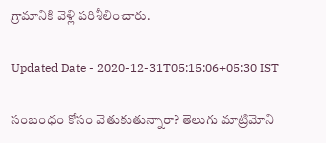గ్రామానికి వెళ్లి పరిశీలించారు.

Updated Date - 2020-12-31T05:15:06+05:30 IST

సంబంధం కోసం వెతుకుతున్నారా? తెలుగు మాట్రిమోని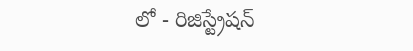లో - రిజిస్ట్రేషన్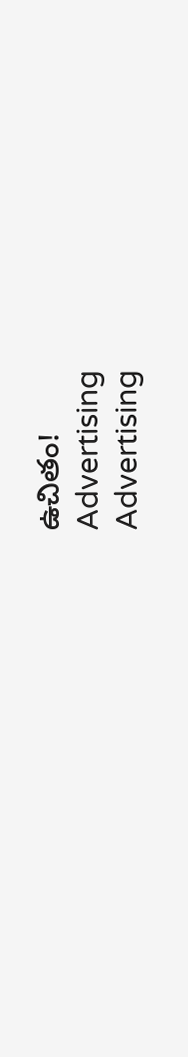ఉచితం!
Advertising
Advertising